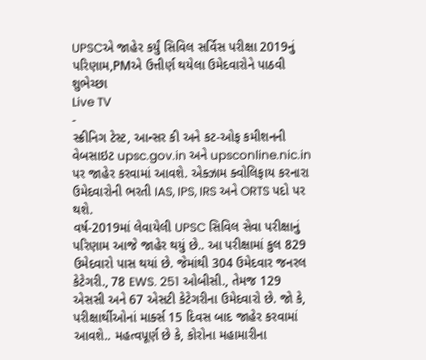UPSCએ જાહેર કર્યું સિવિલ સર્વિસ પરીક્ષા 2019નું પરિણામ,PMએ ઉત્તીર્ણ થયેલા ઉમેદવારોને પાઠવી શુભેચ્છા
Live TV
-
સ્ક્રીનિગ ટેસ્ટ, આન્સર કી અને કટ-ઓફ કમીશનની વેબસાઇટ upsc.gov.in અને upsconline.nic.in પર જાહેર કરવામાં આવશે. એક્ઝામ ક્વોલિફાય કરનારા ઉમેદવારોની ભરતી IAS, IPS, IRS અને ORTS પદો પર થશે.
વર્ષ-2019માં લેવાયેલી UPSC સિવિલ સેવા પરીક્ષાનું પરિણામ આજે જાહેર થયું છે.. આ પરીક્ષામાં કુલ 829 ઉમેદવારો પાસ થયાં છે. જેમાંથી 304 ઉમેદવાર જનરલ કેટેગરી., 78 EWS. 251 ઓબીસી., તેમજ 129 એસસી અને 67 એસટી કેટેગરીના ઉમેદવારો છે. જો કે, પરીક્ષાર્થીઓનાં માર્ક્સ 15 દિવસ બાદ જાહેર કરવામાં આવશે.. મહત્વપૂર્ણ છે કે, કોરોના મહામારીના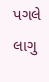પગલે લાગુ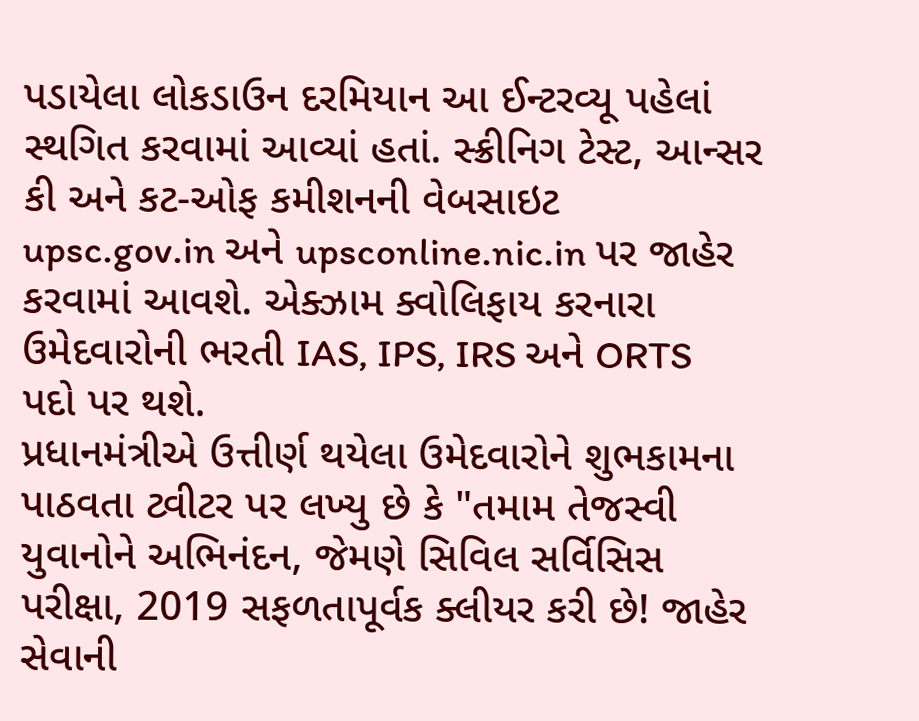પડાયેલા લોકડાઉન દરમિયાન આ ઈન્ટરવ્યૂ પહેલાં સ્થગિત કરવામાં આવ્યાં હતાં. સ્ક્રીનિગ ટેસ્ટ, આન્સર કી અને કટ-ઓફ કમીશનની વેબસાઇટ upsc.gov.in અને upsconline.nic.in પર જાહેર કરવામાં આવશે. એક્ઝામ ક્વોલિફાય કરનારા ઉમેદવારોની ભરતી IAS, IPS, IRS અને ORTS પદો પર થશે.
પ્રધાનમંત્રીએ ઉત્તીર્ણ થયેલા ઉમેદવારોને શુભકામના પાઠવતા ટ્વીટર પર લખ્યુ છે કે "તમામ તેજસ્વી યુવાનોને અભિનંદન, જેમણે સિવિલ સર્વિસિસ પરીક્ષા, 2019 સફળતાપૂર્વક ક્લીયર કરી છે! જાહેર સેવાની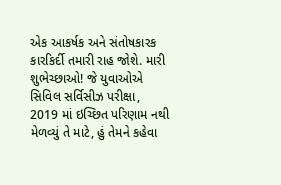એક આકર્ષક અને સંતોષકારક કારકિર્દી તમારી રાહ જોશે. મારી શુભેચ્છાઓ! જે યુવાઓએ સિવિલ સર્વિસીઝ પરીક્ષા, 2019 માં ઇચ્છિત પરિણામ નથી મેળવ્યું તે માટે, હું તેમને કહેવા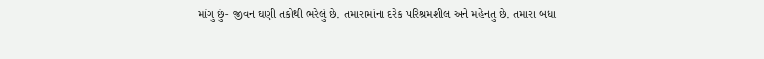માંગુ છું- જીવન ઘણી તકોથી ભરેલું છે. તમારામાંના દરેક પરિશ્રમશીલ અને મહેનતુ છે. તમારા બધા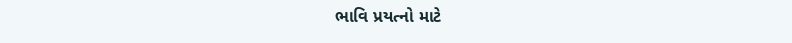ભાવિ પ્રયત્નો માટે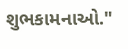શુભકામનાઓ."